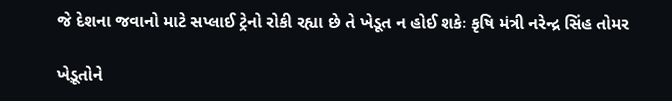જે દેશના જવાનો માટે સપ્લાઈ ટ્રેનો રોકી રહ્યા છે તે ખેડૂત ન હોઈ શકેઃ કૃષિ મંત્રી નરેન્દ્ર સિંહ તોમર

ખેડ઼ૂતોને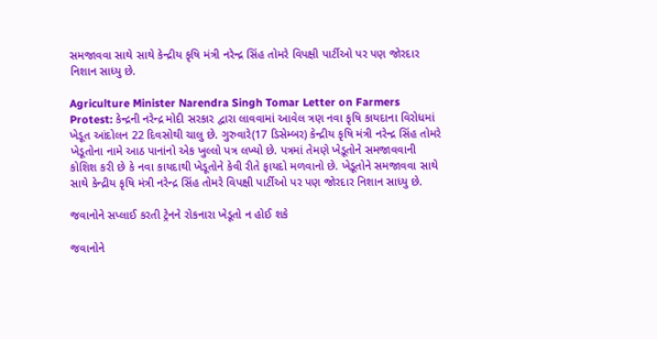સમજાવવા સાથે સાથે કેન્દ્રીય કૃષિ મંત્રી નરેન્દ્ર સિંહ તોમરે વિપક્ષી પાર્ટીઓ પર પણ જોરદાર નિશાન સાધ્યુ છે.

Agriculture Minister Narendra Singh Tomar Letter on Farmers Protest: કેન્દ્રની નરેન્દ્ર મોદી સરકાર દ્વારા લાવવામાં આવેલ ત્રણ નવા કૃષિ કાયદાના વિરોધમાં ખેડૂત આંદોલન 22 દિવસોથી ચાલુ છે. ગુરુવારે(17 ડિસેમ્બર) કેન્દ્રીય કૃષિ મંત્રી નરેન્દ્ર સિંહ તોમરે ખેડૂતોના નામે આઠ પાનાંનો એક ખુલ્લો પત્ર લખ્યો છે. પત્રમાં તેમણે ખેડ઼ૂતોને સમજાવવાની કોશિશ કરી છે કે નવા કાયદાથી ખેડૂતોને કેવી રીતે ફાયદો મળવાનો છે. ખેડ઼ૂતોને સમજાવવા સાથે સાથે કેન્દ્રીય કૃષિ મંત્રી નરેન્દ્ર સિંહ તોમરે વિપક્ષી પાર્ટીઓ પર પણ જોરદાર નિશાન સાધ્યુ છે.

જવાનોને સપ્લાઈ કરતી ટ્રેનને રોકનારા ખેડૂતો ન હોઈ શકે

જવાનોને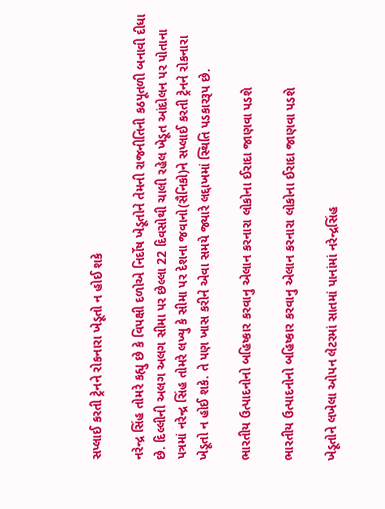સપ્લાઈ કરતી ટ્રેનને રોકનારા ખેડૂતો ન હોઈ શકે

નરેન્દ્ર સિંહ તોમરે કહ્યુ છે કે વિપક્ષી દળોએ નિર્દોષ ખેડૂતોને તેમની રાજનીતિની કઠપૂતળી બનાવી દીધા છે. દિલ્લીની અલગ અલગ સીમા પર છેલ્લા 22 દિવસોથી ચાલી રહેલ ખેડૂત આંદોલન પર પોતાના પત્રમાં નરેન્દ્ર સિંહ તોમરે લખ્યુ કે સીમા પર દેશના જવાનો(સૈનિકો)ને સપ્લાઈ કરતી ટ્રેનને રોકનારા ખેડૂતો ન હોઈ શકે. તે પણ ખાસ કરીને એવા સમયે જ્યારે લદ્દાખમાં સ્થિતિ પડકારરૂપ છે.

ભારતીય ઉત્પાદનોનો બહિષ્કાર કરવાનુ એલાન કરનારા લોકોના ઈરાદા જાણવા પડશે

ભારતીય ઉત્પાદનોનો બહિષ્કાર કરવાનુ એલાન કરનારા લોકોના ઈરાદા જાણવા પડશે

ખેડૂતોને લખેલા ઓપન લેટરમાં સાતમાં પાનાંમાં નરેન્દ્રસિંહ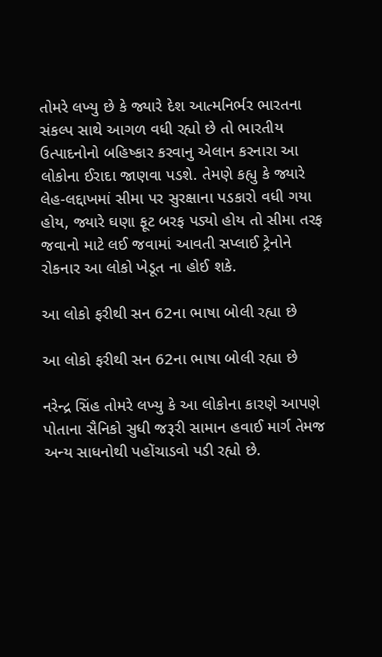તોમરે લખ્યુ છે કે જ્યારે દેશ આત્મનિર્ભર ભારતના સંકલ્પ સાથે આગળ વધી રહ્યો છે તો ભારતીય ઉત્પાદનોનો બહિષ્કાર કરવાનુ એલાન કરનારા આ લોકોના ઈરાદા જાણવા પડશે. તેમણે કહ્યુ કે જ્યારે લેહ-લદ્દાખમાં સીમા પર સુરક્ષાના પડકારો વધી ગયા હોય, જ્યારે ઘણા ફૂટ બરફ પડ્યો હોય તો સીમા તરફ જવાનો માટે લઈ જવામાં આવતી સપ્લાઈ ટ્રેનોને રોકનાર આ લોકો ખેડૂત ના હોઈ શકે.

આ લોકો ફરીથી સન 62ના ભાષા બોલી રહ્યા છે

આ લોકો ફરીથી સન 62ના ભાષા બોલી રહ્યા છે

નરેન્દ્ર સિંહ તોમરે લખ્યુ કે આ લોકોના કારણે આપણે પોતાના સૈનિકો સુધી જરૂરી સામાન હવાઈ માર્ગ તેમજ અન્ય સાધનોથી પહોંચાડવો પડી રહ્યો છે.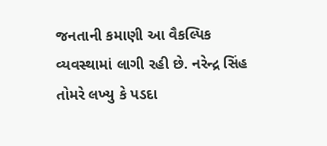જનતાની કમાણી આ વૈકલ્પિક વ્યવસ્થામાં લાગી રહી છે. નરેન્દ્ર સિંહ તોમરે લખ્યુ કે પડદા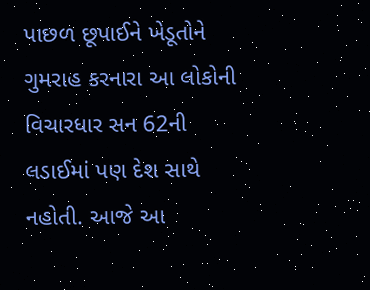પાછળ છૂપાઈને ખેડૂતોને ગુમરાહ કરનારા આ લોકોની વિચારધાર સન 62ની લડાઈમાં પણ દેશ સાથે નહોતી. આજે આ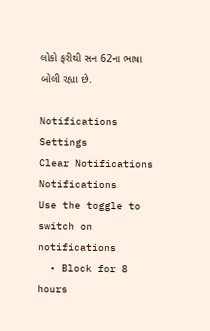લોકો ફરીથી સન 62ના ભાષા બોલી રહ્યા છે.

Notifications
Settings
Clear Notifications
Notifications
Use the toggle to switch on notifications
  • Block for 8 hours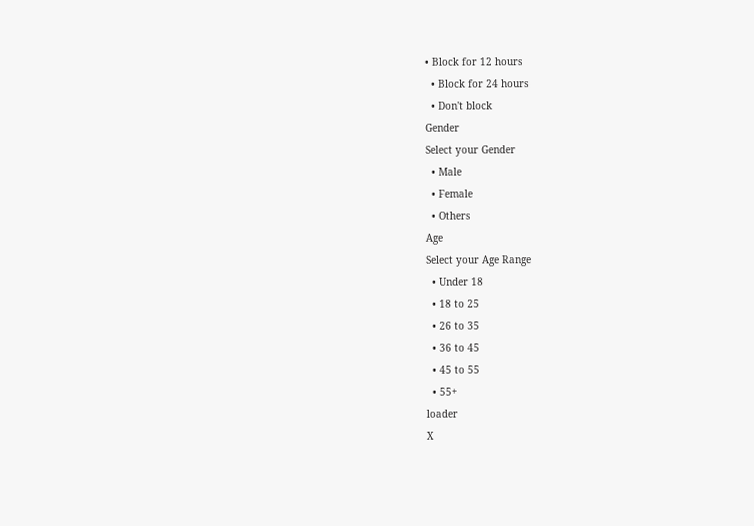• Block for 12 hours
  • Block for 24 hours
  • Don't block
Gender
Select your Gender
  • Male
  • Female
  • Others
Age
Select your Age Range
  • Under 18
  • 18 to 25
  • 26 to 35
  • 36 to 45
  • 45 to 55
  • 55+
loader
X